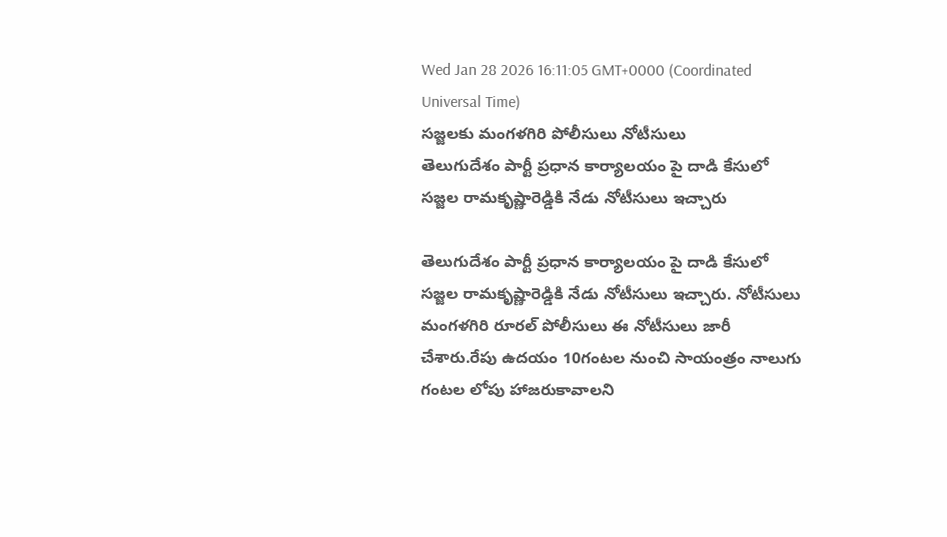Wed Jan 28 2026 16:11:05 GMT+0000 (Coordinated Universal Time)
సజ్జలకు మంగళగిరి పోలీసులు నోటీసులు
తెలుగుదేశం పార్టీ ప్రధాన కార్యాలయం పై దాడి కేసులో సజ్జల రామకృష్ణారెడ్డికి నేడు నోటీసులు ఇచ్చారు

తెలుగుదేశం పార్టీ ప్రధాన కార్యాలయం పై దాడి కేసులో సజ్జల రామకృష్ణారెడ్డికి నేడు నోటీసులు ఇచ్చారు. నోటీసులు మంగళగిరి రూరల్ పోలీసులు ఈ నోటీసులు జారీ చేశారు.రేపు ఉదయం 10గంటల నుంచి సాయంత్రం నాలుగు గంటల లోపు హాజరుకావాలని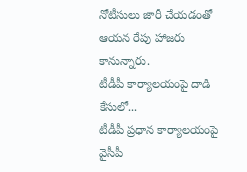నోటీసులు జారీ చేయడంతో ఆయన రేపు హాజరు కానున్నారు.
టీడీపీ కార్యాలయంపై దాడి కేసులో...
టీడీపీ ప్రధాన కార్యాలయంపై వైసీపీ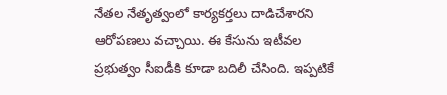నేతల నేతృత్వంలో కార్యకర్తలు దాడిచేశారని ఆరోపణలు వచ్చాయి. ఈ కేసును ఇటీవల ప్రభుత్వం సీఐడీకి కూడా బదిలీ చేసింది. ఇప్పటికే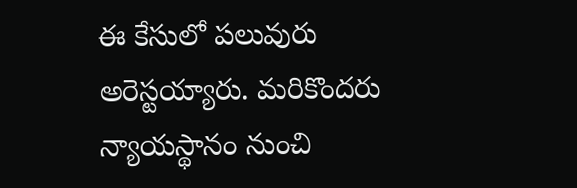ఈ కేసులో పలువురు అరెస్టయ్యారు. మరికొందరు న్యాయస్థానం నుంచి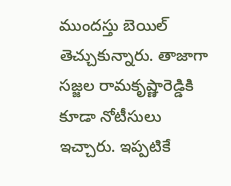ముందస్తు బెయిల్ తెచ్చుకున్నారు. తాజాగా సజ్జల రామకృష్ణారెడ్డికి కూడా నోటీసులు ఇచ్చారు. ఇప్పటికే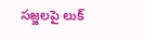సజ్జలపై లుక్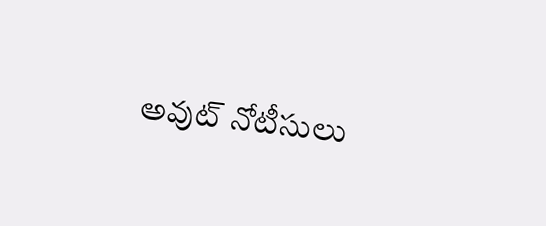అవుట్ నోటీసులు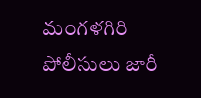మంగళగిరి పోలీసులు జారీ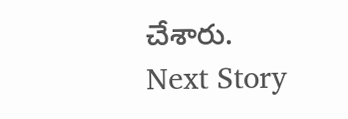చేశారు.
Next Story